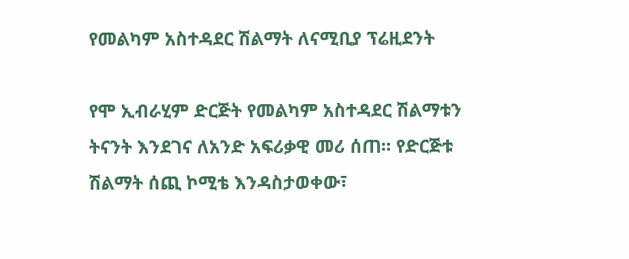የመልካም አስተዳደር ሽልማት ለናሚቢያ ፕሬዚደንት

የሞ ኢብራሂም ድርጅት የመልካም አስተዳደር ሽልማቱን ትናንት እንደገና ለአንድ አፍሪቃዊ መሪ ሰጠ። የድርጅቱ ሽልማት ሰጪ ኮሚቴ እንዳስታወቀው፣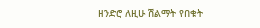ዘንድሮ ለዚሁ ሽልማት የበቁት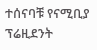ተሰናባቹ የናሚቢያ ፕሬዚደንት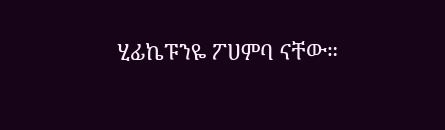ሂፊኬፑንዬ ፖሀምባ ናቸው።